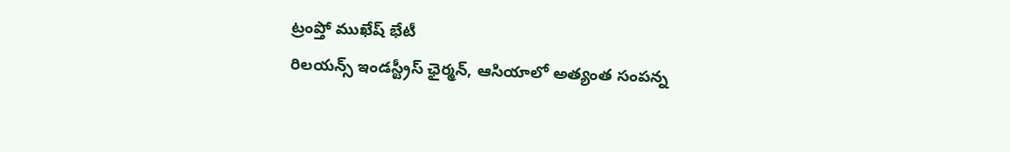ట్రంప్తో ముఖేష్ భేటీ
రిలయన్స్ ఇండస్ట్రీస్ ఛైర్మన్, ఆసియాలో అత్యంత సంపన్న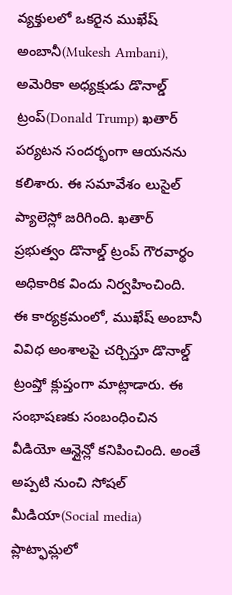వ్యక్తులలో ఒకరైన ముఖేష్ అంబానీ(Mukesh Ambani), అమెరికా అధ్యక్షుడు డొనాల్డ్ ట్రంప్(Donald Trump) ఖతార్ పర్యటన సందర్భంగా ఆయనను కలిశారు. ఈ సమావేశం లుసైల్ ప్యాలెస్లో జరిగింది. ఖతార్ ప్రభుత్వం డొనాల్డ్ ట్రంప్ గౌరవార్థం అధికారిక విందు నిర్వహించింది. ఈ కార్యక్రమంలో, ముఖేష్ అంబానీ వివిధ అంశాలపై చర్చిస్తూ డొనాల్డ్ ట్రంప్తో క్లుప్తంగా మాట్లాడారు. ఈ సంభాషణకు సంబంధించిన వీడియో ఆన్లైన్లో కనిపించింది. అంతే అప్పటి నుంచి సోషల్ మీడియా(Social media) ప్లాట్ఫామ్లలో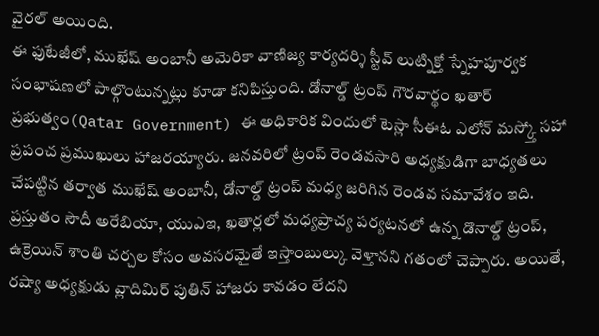వైరల్ అయింది.
ఈ ఫుటేజీలో, ముఖేష్ అంబానీ అమెరికా వాణిజ్య కార్యదర్శి స్టీవ్ లుట్నిక్తో స్నేహపూర్వక సంభాషణలో పాల్గొంటున్నట్లు కూడా కనిపిస్తుంది. డోనాల్డ్ ట్రంప్ గౌరవార్థం ఖతార్ ప్రభుత్వం(Qatar Government) ఈ అధికారిక విందులో టెస్లా సీఈఓ ఎలోన్ మస్క్తో సహా ప్రపంచ ప్రముఖులు హాజరయ్యారు. జనవరిలో ట్రంప్ రెండవసారి అధ్యక్షుడిగా బాధ్యతలు చేపట్టిన తర్వాత ముఖేష్ అంబానీ, డోనాల్డ్ ట్రంప్ మధ్య జరిగిన రెండవ సమావేశం ఇది. ప్రస్తుతం సౌదీ అరేబియా, యుఎఇ, ఖతార్లలో మధ్యప్రాచ్య పర్యటనలో ఉన్న డొనాల్డ్ ట్రంప్, ఉక్రెయిన్ శాంతి చర్చల కోసం అవసరమైతే ఇస్తాంబుల్కు వెళ్తానని గతంలో చెప్పారు. అయితే, రష్యా అధ్యక్షుడు వ్లాదిమిర్ పుతిన్ హాజరు కావడం లేదని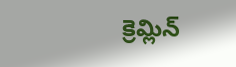క్రెమ్లిన్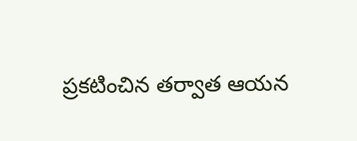ప్రకటించిన తర్వాత ఆయన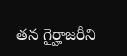తన గైర్హాజరీని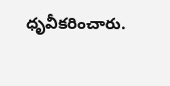ధృవీకరించారు.